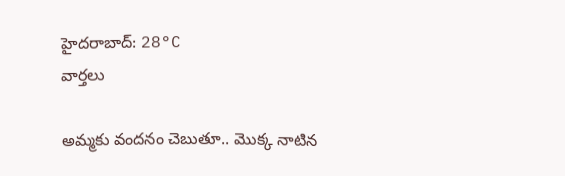హైదరాబాద్: 28°C
వార్తలు

అమ్మకు వందనం చెబుతూ.. మొక్క నాటిన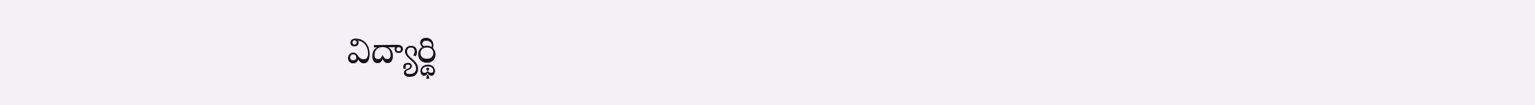విద్యార్థి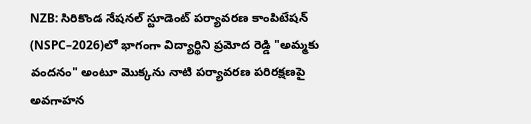NZB: సిరికొండ నేషనల్ స్టూడెంట్ పర్యావరణ కాంపిటేషన్ (NSPC–2026)లో భాగంగా విద్యార్థిని ప్రమోద రెడ్డి "అమ్మకు వందనం" అంటూ మొక్కను నాటి పర్యావరణ పరిరక్షణపై అవగాహన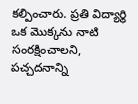కల్పించారు. ప్రతి విద్యార్థి ఒక మొక్కను నాటి సంరక్షించాలని, పచ్చదనాన్ని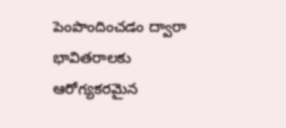పెంపొందించడం ద్వారా భావితరాలకు ఆరోగ్యకరమైన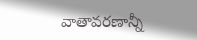వాతావరణాన్నీ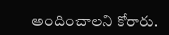అందించాలని కోరారు.